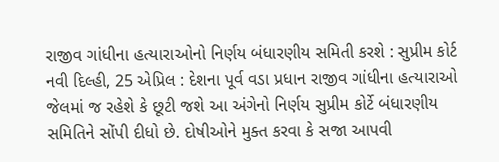રાજીવ ગાંધીના હત્યારાઓનો નિર્ણય બંધારણીય સમિતી કરશે : સુપ્રીમ કોર્ટ
નવી દિલ્હી, 25 એપ્રિલ : દેશના પૂર્વ વડા પ્રધાન રાજીવ ગાંધીના હત્યારાઓ જેલમાં જ રહેશે કે છૂટી જશે આ અંગેનો નિર્ણય સુપ્રીમ કોર્ટે બંધારણીય સમિતિને સોંપી દીધો છે. દોષીઓને મુક્ત કરવા કે સજા આપવી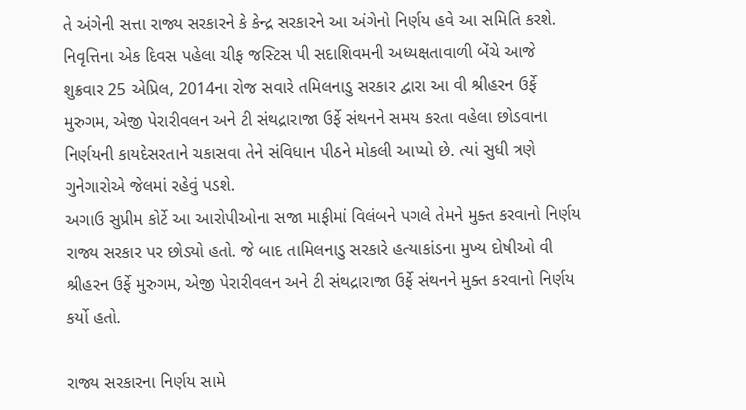તે અંગેની સત્તા રાજ્ય સરકારને કે કેન્દ્ર સરકારને આ અંગેનો નિર્ણય હવે આ સમિતિ કરશે.
નિવૃત્તિના એક દિવસ પહેલા ચીફ જસ્ટિસ પી સદાશિવમની અધ્યક્ષતાવાળી બેંચે આજે શુક્રવાર 25 એપ્રિલ, 2014ના રોજ સવારે તમિલનાડુ સરકાર દ્વારા આ વી શ્રીહરન ઉર્ફે મુરુગમ, એજી પેરારીવલન અને ટી સંથદ્રારાજા ઉર્ફે સંથનને સમય કરતા વહેલા છોડવાના નિર્ણયની કાયદેસરતાને ચકાસવા તેને સંવિધાન પીઠને મોકલી આપ્યો છે. ત્યાં સુધી ત્રણે ગુનેગારોએ જેલમાં રહેવું પડશે.
અગાઉ સુપ્રીમ કોર્ટે આ આરોપીઓના સજા માફીમાં વિલંબને પગલે તેમને મુક્ત કરવાનો નિર્ણય રાજ્ય સરકાર પર છોડ્યો હતો. જે બાદ તામિલનાડુ સરકારે હત્યાકાંડના મુખ્ય દોષીઓ વી શ્રીહરન ઉર્ફે મુરુગમ, એજી પેરારીવલન અને ટી સંથદ્રારાજા ઉર્ફે સંથનને મુક્ત કરવાનો નિર્ણય કર્યો હતો.

રાજ્ય સરકારના નિર્ણય સામે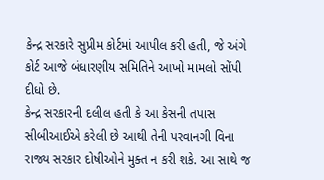કેન્દ્ર સરકારે સુપ્રીમ કોર્ટમાં આપીલ કરી હતી, જે અંગે કોર્ટ આજે બંધારણીય સમિતિને આખો મામલો સોંપી દીધો છે.
કેન્દ્ર સરકારની દલીલ હતી કે આ કેસની તપાસ સીબીઆઈએ કરેલી છે આથી તેની પરવાનગી વિના રાજ્ય સરકાર દોષીઓને મુક્ત ન કરી શકે. આ સાથે જ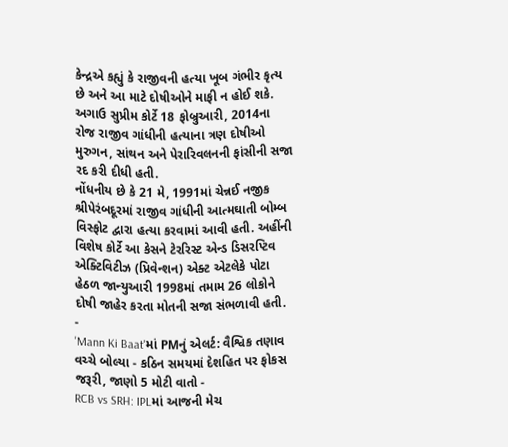કેન્દ્રએ કહ્યું કે રાજીવની હત્યા ખૂબ ગંભીર કૃત્ય છે અને આ માટે દોષીઓને માફી ન હોઈ શકે.
અગાઉ સુપ્રીમ કોર્ટે 18 ફોબ્રુઆરી, 2014ના રોજ રાજીવ ગાંધીની હત્યાના ત્રણ દોષીઓ મુરુગન, સાંથન અને પેરારિવલનની ફાંસીની સજા રદ કરી દીધી હતી.
નોંધનીય છે કે 21 મે, 1991માં ચેન્નઈ નજીક શ્રીપેરંબદૂરમાં રાજીવ ગાંધીની આત્મઘાતી બોમ્બ વિસ્ફોટ દ્વારા હત્યા કરવામાં આવી હતી. અહીંની વિશેષ કોર્ટે આ કેસને ટેરરિસ્ટ એન્ડ ડિસરપ્ટિવ એક્ટિવિટીઝ (પ્રિવેન્શન) એક્ટ એટલેકે પોટા હેઠળ જાન્યુઆરી 1998માં તમામ 26 લોકોને દોષી જાહેર કરતા મોતની સજા સંભળાવી હતી.
-
'Mann Ki Baat'માં PMનું એલર્ટ: વૈશ્વિક તણાવ વચ્ચે બોલ્યા - કઠિન સમયમાં દેશહિત પર ફોકસ જરૂરી, જાણો 5 મોટી વાતો -
RCB vs SRH: IPLમાં આજની મેચ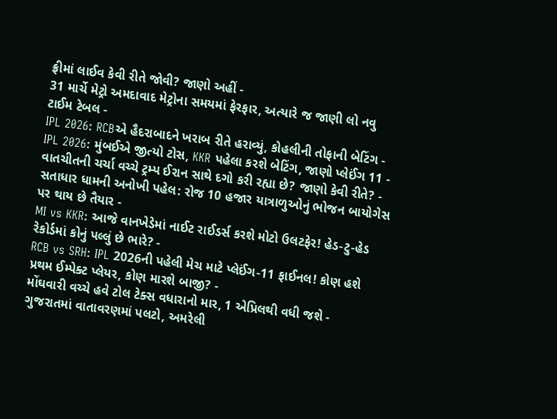ફ્રીમાં લાઈવ કેવી રીતે જોવી? જાણો અહીં -
31 માર્ચે મેટ્રો અમદાવાદ મેટ્રોના સમયમાં ફેરફાર, અત્યારે જ જાણી લો નવુ ટાઈમ ટેબલ -
IPL 2026: RCBએ હૈદરાબાદને ખરાબ રીતે હરાવ્યું, કોહલીની તોફાની બેટિંગ -
IPL 2026: મુંબઈએ જીત્યો ટોસ, KKR પહેલા કરશે બેટિંગ, જાણો પ્લેઈંગ 11 -
વાતચીતની ચર્ચા વચ્ચે ટ્રમ્પ ઈરાન સાથે દગો કરી રહ્યા છે? જાણો કેવી રીતે? -
સતાધાર ધામની અનોખી પહેલ: રોજ 10 હજાર યાત્રાળુઓનું ભોજન બાયોગેસ પર થાય છે તૈયાર -
MI vs KKR: આજે વાનખેડેમાં નાઈટ રાઈડર્સ કરશે મોટો ઉલટફેર! હેડ-ટુ-હેડ રેકોર્ડમાં કોનું પલ્લું છે ભારે? -
RCB vs SRH: IPL 2026ની પહેલી મેચ માટે પ્લેઈંગ-11 ફાઈનલ! કોણ હશે પ્રથમ ઈમ્પેક્ટ પ્લેયર, કોણ મારશે બાજી? -
મોંઘવારી વચ્ચે હવે ટોલ ટેક્સ વધારાનો માર, 1 એપ્રિલથી વધી જશે -
ગુજરાતમાં વાતાવરણમાં પલટો, અમરેલી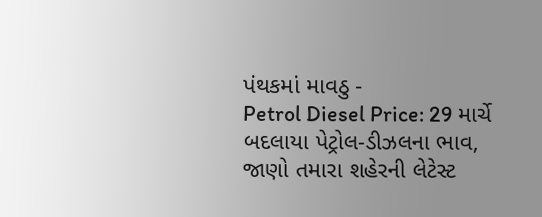પંથકમાં માવઠુ -
Petrol Diesel Price: 29 માર્ચે બદલાયા પેટ્રોલ-ડીઝલના ભાવ, જાણો તમારા શહેરની લેટેસ્ટ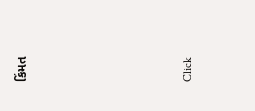કિંમત






Click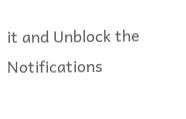it and Unblock the Notifications